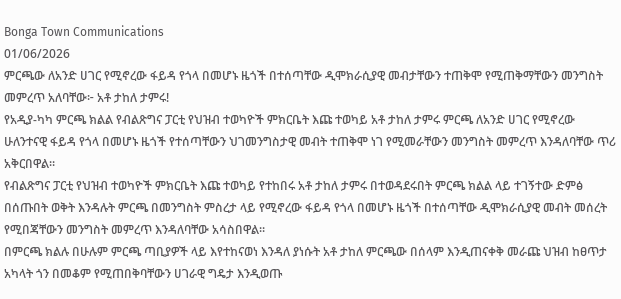Bonga Town Communications
01/06/2026
ምርጫው ለአንድ ሀገር የሚኖረው ፋይዳ የጎላ በመሆኑ ዜጎች በተሰጣቸው ዲሞክራሲያዊ መብታቸውን ተጠቅሞ የሚጠቅማቸውን መንግስት መምረጥ አለባቸው፦ አቶ ታከለ ታምሩ!
የአዲያ-ካካ ምርጫ ክልል የብልጽግና ፓርቲ የህዝብ ተወካዮች ምክርቤት እጩ ተወካይ አቶ ታከለ ታምሩ ምርጫ ለአንድ ሀገር የሚኖረው ሁለንተናዊ ፋይዳ የጎላ በመሆኑ ዜጎች የተሰጣቸውን ህገመንግስታዊ መብት ተጠቅሞ ነገ የሚመራቸውን መንግስት መምረጥ እንዳለባቸው ጥሪ አቅርበዋል።
የብልጽግና ፓርቲ የህዝብ ተወካዮች ምክርቤት እጩ ተወካይ የተከበሩ አቶ ታከለ ታምሩ በተወዳደሩበት ምርጫ ክልል ላይ ተገኝተው ድምፅ በሰጡበት ወቅት እንዳሉት ምርጫ በመንግስት ምስረታ ላይ የሚኖረው ፋይዳ የጎላ በመሆኑ ዜጎች በተሰጣቸው ዲሞክራሲያዊ መብት መሰረት የሚበጃቸውን መንግስት መምረጥ እንዳለባቸው አሳስበዋል።
በምርጫ ክልሉ በሁሉም ምርጫ ጣቢያዎች ላይ እየተከናወነ እንዳለ ያነሱት አቶ ታከለ ምርጫው በሰላም እንዲጠናቀቅ መራጩ ህዝብ ከፀጥታ አካላት ጎን በመቆም የሚጠበቅባቸውን ሀገራዊ ግዴታ እንዲወጡ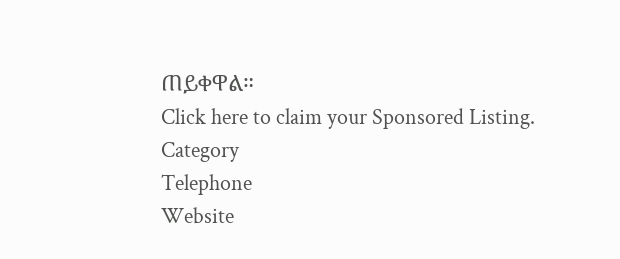ጠይቀዋል።
Click here to claim your Sponsored Listing.
Category
Telephone
Website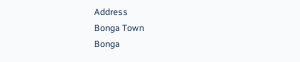Address
Bonga Town
Bonga